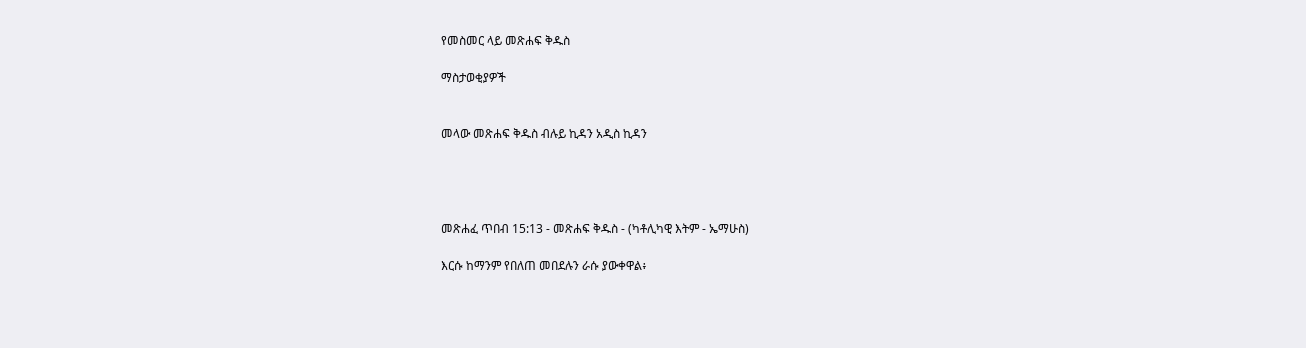የመስመር ላይ መጽሐፍ ቅዱስ

ማስታወቂያዎች


መላው መጽሐፍ ቅዱስ ብሉይ ኪዳን አዲስ ኪዳን




መጽሐፈ ጥበብ 15:13 - መጽሐፍ ቅዱስ - (ካቶሊካዊ እትም - ኤማሁስ)

እርሱ ከማንም የበለጠ መበደሉን ራሱ ያውቀዋል፥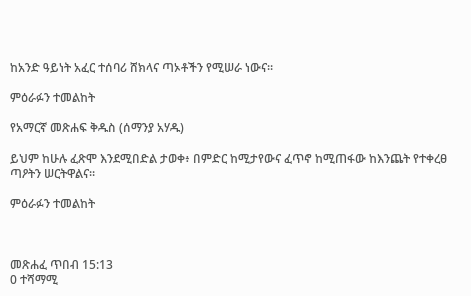ከአንድ ዓይነት አፈር ተሰባሪ ሸክላና ጣኦቶችን የሚሠራ ነውና።

ምዕራፉን ተመልከት

የአማርኛ መጽሐፍ ቅዱስ (ሰማንያ አሃዱ)

ይህም ከሁሉ ፈጽሞ እንደሚበድል ታወቀ፥ በምድር ከሚታየውና ፈጥኖ ከሚጠፋው ከእንጨት የተቀረፀ ጣዖትን ሠርትዋልና።

ምዕራፉን ተመልከት



መጽሐፈ ጥበብ 15:13
0 ተሻማሚ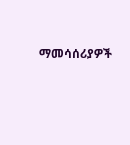ማመሳሰሪያዎች